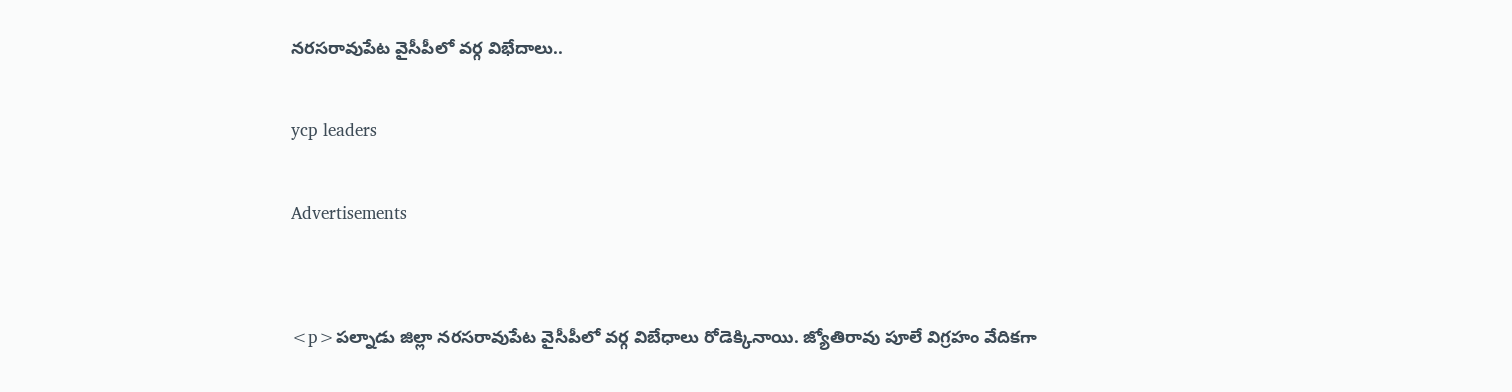నరసరావుపేట వైసీపీలో వర్గ విభేదాలు..

ycp leaders

Advertisements


<p>పల్నాడు జిల్లా నరసరావుపేట వైసీపీలో వర్గ విబేధాలు రోడెక్కినాయి. జ్యోతిరావు పూలే విగ్రహం వేదికగా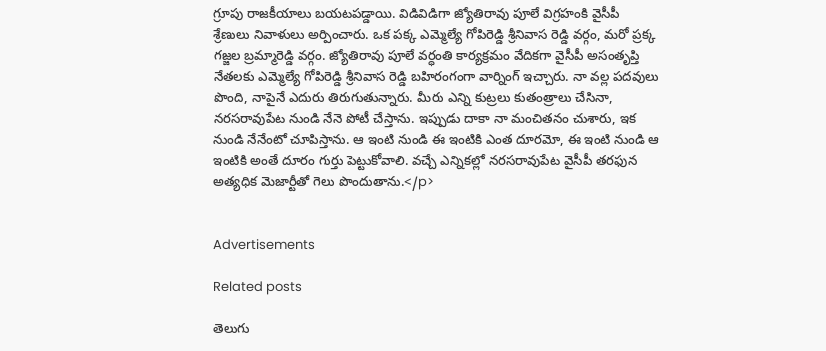గ్రూపు రాజకీయాలు బయటపడ్డాయి. విడివిడిగా జ్యోతిరావు పూలే విగ్రహంకి వైసీపీ శ్రేణులు నివాళులు అర్పించారు. ఒక పక్క ఎమ్మెల్యే గోపిరెడ్డి శ్రీనివాస రెడ్డి వర్గం, మరో ప్రక్క గజ్జల బ్రమ్మారెడ్డి వర్గం. జ్యోతిరావు పూలే వర్ధంతి కార్యక్రమం వేదికగా వైసీపీ అసంతృప్తి నేతలకు ఎమ్మెల్యే గోపిరెడ్డి శ్రీనివాస రెడ్డి బహిరంగంగా వార్నింగ్ ఇచ్చారు. నా వల్ల పదవులు పొంది, నాపైనే ఎదురు తిరుగుతున్నారు. మీరు ఎన్ని కుట్రలు కుతంత్రాలు చేసినా, నరసరావుపేట నుండి నేనె పోటీ చేస్తాను. ఇప్పుడు దాకా నా మంచితనం చుశారు, ఇక నుండి నేనేంటో చూపిస్తాను. ఆ ఇంటి నుండి ఈ ఇంటికి ఎంత దూరమో, ఈ ఇంటి నుండి ఆ ఇంటికి అంతే దూరం గుర్తు పెట్టుకోవాలి. వచ్చే ఎన్నికల్లో నరసరావుపేట వైసీపీ తరఫున అత్యధిక మెజార్టీతో గెలు పొందుతాను.</p>


Advertisements

Related posts

తెలుగు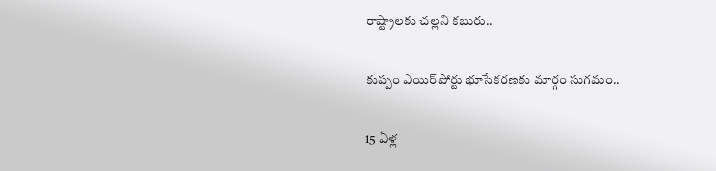రాష్ట్రాలకు చల్లని కబురు..

కుప్పం ఎయిర్‌పోర్టు భూసేకరణకు మార్గం సుగమం..

15 ఏళ్ల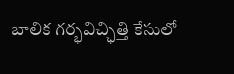బాలిక గర్భవిచ్ఛిత్తి కేసులో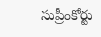సుప్రీంకోర్టు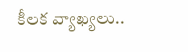కీలక వ్యాఖ్యలు..